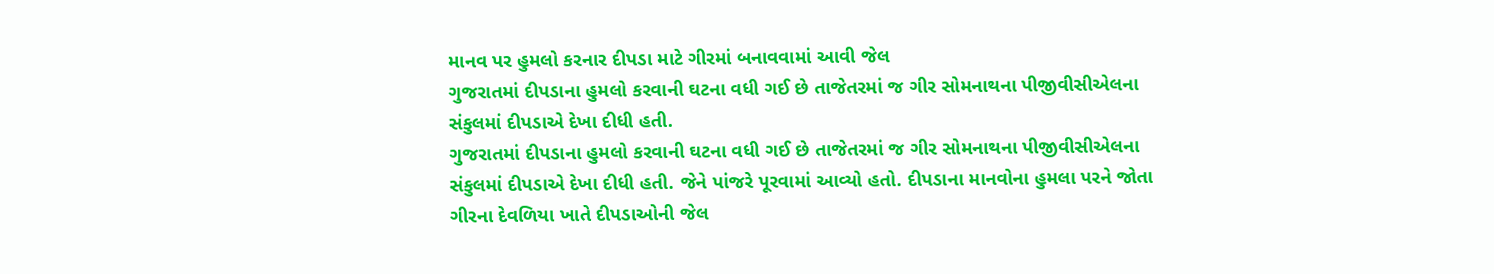માનવ પર હુમલો કરનાર દીપડા માટે ગીરમાં બનાવવામાં આવી જેલ
ગુજરાતમાં દીપડાના હુમલો કરવાની ઘટના વધી ગઈ છે તાજેતરમાં જ ગીર સોમનાથના પીજીવીસીએલના સંકુલમાં દીપડાએ દેખા દીધી હતી.
ગુજરાતમાં દીપડાના હુમલો કરવાની ઘટના વધી ગઈ છે તાજેતરમાં જ ગીર સોમનાથના પીજીવીસીએલના સંકુલમાં દીપડાએ દેખા દીધી હતી. જેને પાંજરે પૂરવામાં આવ્યો હતો. દીપડાના માનવોના હુમલા પરને જોતા ગીરના દેવળિયા ખાતે દીપડાઓની જેલ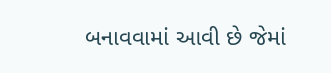બનાવવામાં આવી છે જેમાં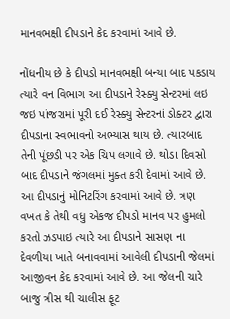માનવભક્ષી દીપડાને કેદ કરવામાં આવે છે.

નોંધનીય છે કે દીપડો માનવભક્ષી બન્યા બાદ પકડાય ત્યારે વન વિભાગ આ દીપડાને રેસ્ક્યુ સેન્ટરમાં લઇ જઇ પાંજરામાં પૂરી દઈ રેસ્ક્યુ સેન્ટરનાં ડોક્ટર દ્વારા દીપડાના સ્વભાવનો અભ્યાસ થાય છે. ત્યારબાદ તેની પૂંછડી પર એક ચિપ લગાવે છે. થોડા દિવસો બાદ દીપડાને જંગલમાં મુક્ત કરી દેવામાં આવે છે. આ દીપડાનું મોનિટરિંગ કરવામાં આવે છે. ત્રણ વખત કે તેથી વધુ એકજ દીપડો માનવ પર હુમલો કરતો ઝડપાઇ ત્યારે આ દીપડાને સાસણ ના દેવળીયા ખાતે બનાવવામાં આવેલી દીપડાની જેલમાં આજીવન કેદ કરવામાં આવે છે. આ જેલની ચારે બાજુ ત્રીસ થી ચાલીસ ફૂટ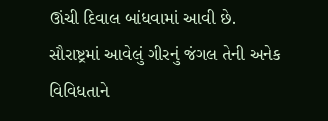ઊંચી દિવાલ બાંધવામાં આવી છે.
સૌરાષ્ટ્રમાં આવેલું ગીરનું જંગલ તેની અનેક વિવિધતાને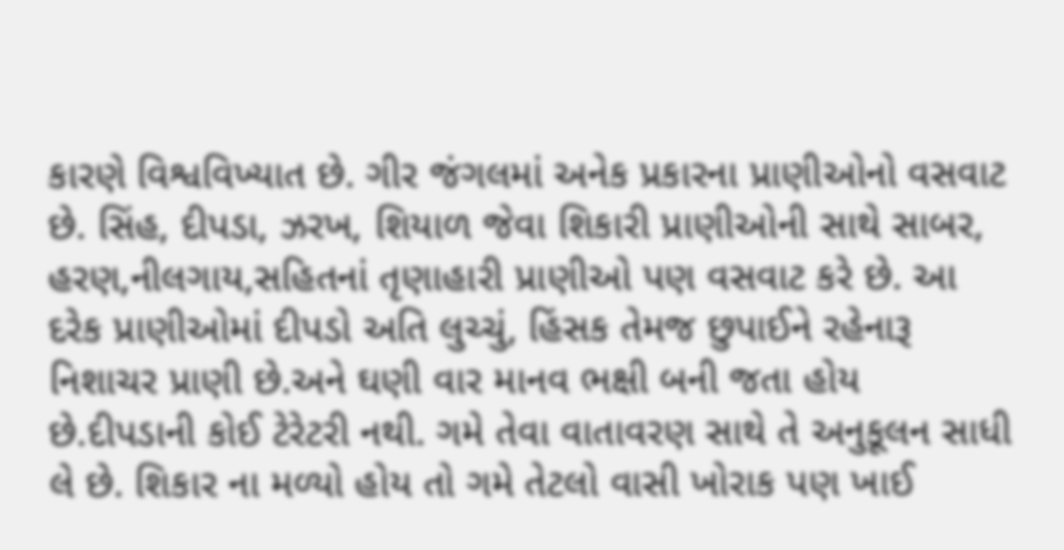કારણે વિશ્વવિખ્યાત છે. ગીર જંગલમાં અનેક પ્રકારના પ્રાણીઓનો વસવાટ છે. સિંહ, દીપડા, ઝરખ, શિયાળ જેવા શિકારી પ્રાણીઓની સાથે સાબર, હરણ,નીલગાય,સહિતનાં તૃણાહારી પ્રાણીઓ પણ વસવાટ કરે છે. આ દરેક પ્રાણીઓમાં દીપડો અતિ લુચ્ચું, હિંસક તેમજ છુપાઈને રહેનારૂ નિશાચર પ્રાણી છે.અને ઘણી વાર માનવ ભક્ષી બની જતા હોય છે.દીપડાની કોઈ ટેરેટરી નથી. ગમે તેવા વાતાવરણ સાથે તે અનુકૂલન સાધી લે છે. શિકાર ના મળ્યો હોય તો ગમે તેટલો વાસી ખોરાક પણ ખાઈ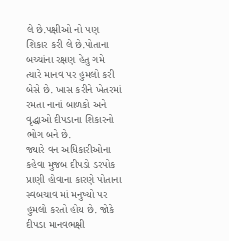લે છે.પક્ષીઓ નો પણ શિકાર કરી લે છે.પોતાના બચ્ચાંના રક્ષણ હેતુ ગમે ત્યારે માનવ પર હુમલો કરી બેસે છે. ખાસ કરીને ખેતરમાં રમતા નાનાં બાળકો અને વૃદ્ધાઓ દીપડાના શિકારનો ભોગ બને છે.
જ્યારે વન અધિકારીઓના કહેવા મુજબ દીપડો ડરપોક પ્રાણી હોવાના કારણે પોતાના સ્વબચાવ માં મનુષ્યો પર હુમલો કરતો હોય છે. જોકે દીપડા માનવભક્ષી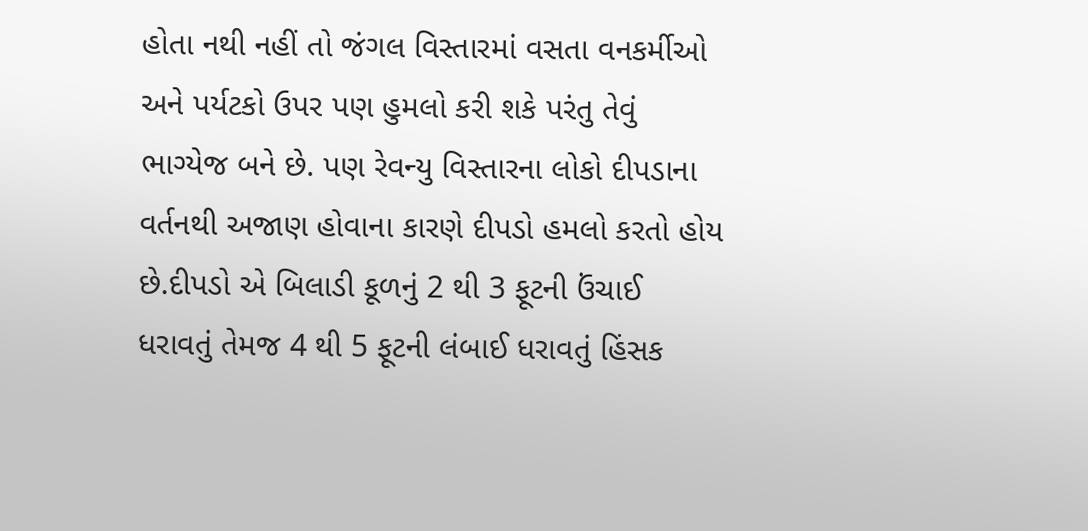હોતા નથી નહીં તો જંગલ વિસ્તારમાં વસતા વનકર્મીઓ અને પર્યટકો ઉપર પણ હુમલો કરી શકે પરંતુ તેવું ભાગ્યેજ બને છે. પણ રેવન્યુ વિસ્તારના લોકો દીપડાના વર્તનથી અજાણ હોવાના કારણે દીપડો હમલો કરતો હોય છે.દીપડો એ બિલાડી કૂળનું 2 થી 3 ફૂટની ઉંચાઈ ધરાવતું તેમજ 4 થી 5 ફૂટની લંબાઈ ધરાવતું હિંસક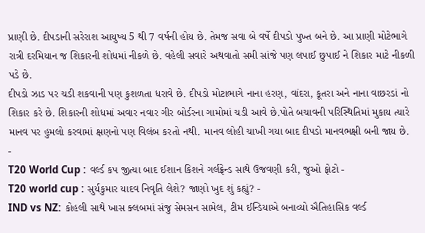પ્રાણી છે. દીપડાની સરેરાશ આયુષ્ય 5 થી 7 વર્ષની હોય છે. તેમજ સવા બે વર્ષે દીપડો પુખ્ત બને છે. આ પ્રાણી મોટેભાગે રાત્રી દરમિયાન જ શિકારની શોધમાં નીકળે છે. વહેલી સવારે અથવાતો સમી સાંજે પણ લપાઈ છુપાઈ ને શિકાર માટે નીકળી પડે છે.
દીપડો ઝાડ પર ચડી શકવાની પણ કુશળતા ધરાવે છે. દીપડો મોટાભાગે નાના હરણ, વાંદરા, કૂતરા અને નાના વાછરડાં નો શિકાર કરે છે. શિકારની શોધમાં અવાર નવાર ગીર બોર્ડરના ગામોમાં ચડી આવે છે.પોતે બચાવની પરિસ્થિતિમાં મુકાય ત્યારે માનવ પર હુમલો કરવામાં ક્ષણનો પણ વિલંબ કરતો નથી. માનવ લોહી ચાખી ગયા બાદ દીપડો માનવભક્ષી બની જાય છે.
-
T20 World Cup : વર્લ્ડ કપ જીત્યા બાદ ઈશાન કિશને ગર્લફ્રેન્ડ સાથે ઉજવણી કરી, જુઓ ફોટો -
T20 world cup : સુર્યકુમાર યાદવ નિવૃતિ લેશે? જાણો ખુદ શું કહ્યું? -
IND vs NZ: કોહલી સાથે ખાસ ક્લબમાં સંજુ સેમસન સામેલ, ટીમ ઈન્ડિયાએ બનાવ્યો ઐતિહાસિક વર્લ્ડ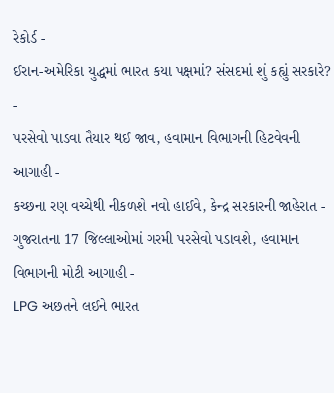રેકોર્ડ -
ઈરાન-અમેરિકા યુદ્ધમાં ભારત કયા પક્ષમાં? સંસદમાં શું કહ્યું સરકારે? -
પરસેવો પાડવા તૈયાર થઈ જાવ, હવામાન વિભાગની હિટવેવની આગાહી -
કચ્છના રણ વચ્ચેથી નીકળશે નવો હાઈવે, કેન્દ્ર સરકારની જાહેરાત -
ગુજરાતના 17 જિલ્લાઓમાં ગરમી પરસેવો પડાવશે, હવામાન વિભાગની મોટી આગાહી -
LPG અછતને લઈને ભારત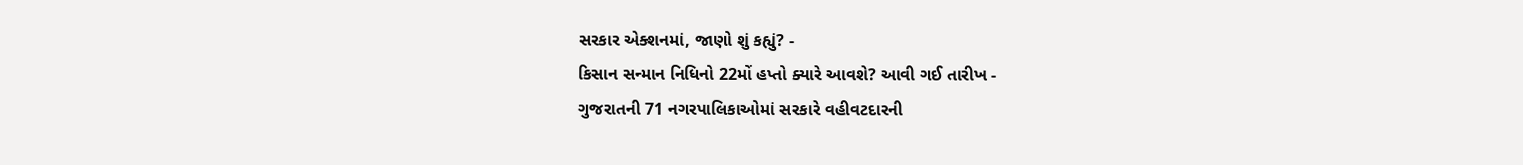સરકાર એક્શનમાં, જાણો શું કહ્યું? -
કિસાન સન્માન નિધિનો 22મોં હપ્તો ક્યારે આવશે? આવી ગઈ તારીખ -
ગુજરાતની 71 નગરપાલિકાઓમાં સરકારે વહીવટદારની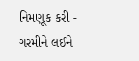નિમણૂક કરી -
ગરમીને લઈને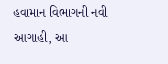હવામાન વિભાગની નવી આગાહી, આ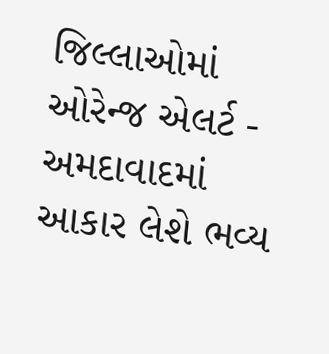જિલ્લાઓમાં ઓરેન્જ એલર્ટ -
અમદાવાદમાં આકાર લેશે ભવ્ય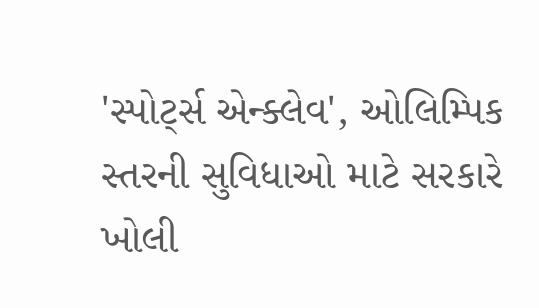'સ્પોર્ટ્સ એન્ક્લેવ', ઓલિમ્પિક સ્તરની સુવિધાઓ માટે સરકારે ખોલી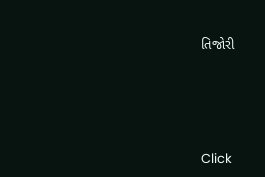તિજોરી




Click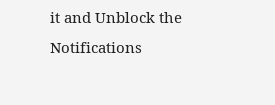it and Unblock the Notifications